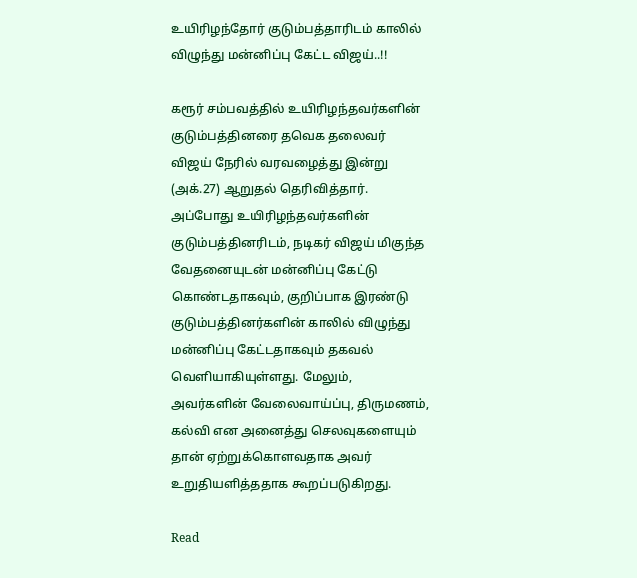உயிரிழந்தோர் குடும்பத்தாரிடம் காலில் விழுந்து மன்னிப்பு கேட்ட விஜய்..!!

கரூர் சம்பவத்தில் உயிரிழந்தவர்களின் குடும்பத்தினரை தவெக தலைவர் விஜய் நேரில் வரவழைத்து இன்று (அக்.27) ஆறுதல் தெரிவித்தார். அப்போது உயிரிழந்தவர்களின் குடும்பத்தினரிடம், நடிகர் விஜய் மிகுந்த வேதனையுடன் மன்னிப்பு கேட்டு கொண்டதாகவும், குறிப்பாக இரண்டு குடும்பத்தினர்களின் காலில் விழுந்து மன்னிப்பு கேட்டதாகவும் தகவல் வெளியாகியுள்ளது. மேலும், அவர்களின் வேலைவாய்ப்பு, திருமணம், கல்வி என அனைத்து செலவுகளையும் தான் ஏற்றுக்கொளவதாக அவர் உறுதியளித்ததாக கூறப்படுகிறது.

Read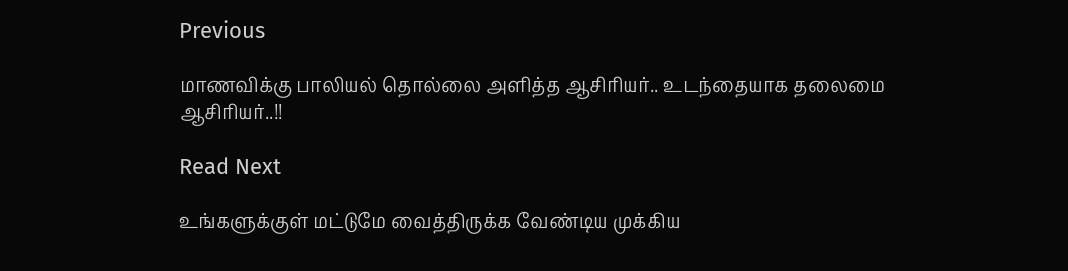Previous

மாணவிக்கு பாலியல் தொல்லை அளித்த ஆசிரியர்.. உடந்தையாக தலைமை ஆசிரியர்..!!

Read Next

உங்களுக்குள் மட்டுமே வைத்திருக்க வேண்டிய முக்கிய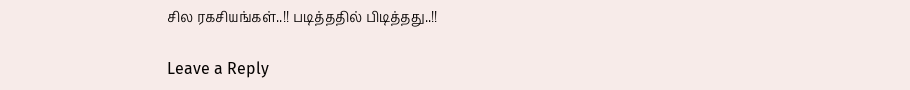சில ரகசியங்கள்..!! படித்ததில் பிடித்தது..!!

Leave a Reply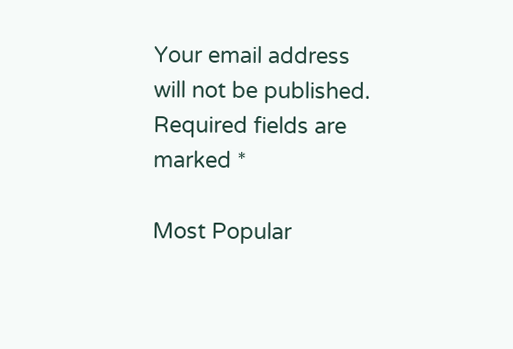Your email address will not be published. Required fields are marked *

Most Popular